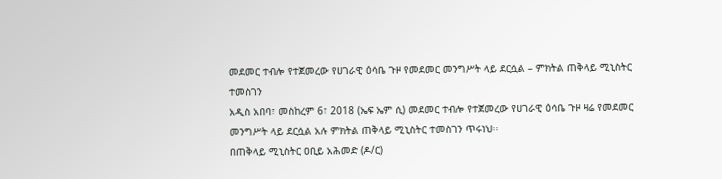መደመር ተብሎ የተጀመረው የሀገራዊ ዕሳቤ ጉዞ የመደመር መንግሥት ላይ ደርሷል – ምክትል ጠቅላይ ሚኒስትር ተመስገን
አዲስ አበባ፣ መስከረም 6፣ 2018 (ኤፍ ኤም ሲ) መደመር ተብሎ የተጀመረው የሀገራዊ ዕሳቤ ጉዞ ዛሬ የመደመር መንግሥት ላይ ደርሷል አሉ ምክትል ጠቅላይ ሚኒስትር ተመስገን ጥሩነህ፡፡
በጠቅላይ ሚኒስትር ዐቢይ አሕመድ (ዶ/ር)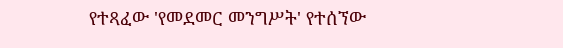የተጻፈው 'የመደመር መንግሥት' የተሰኘው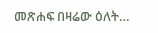መጽሐፍ በዛሬው ዕለት…